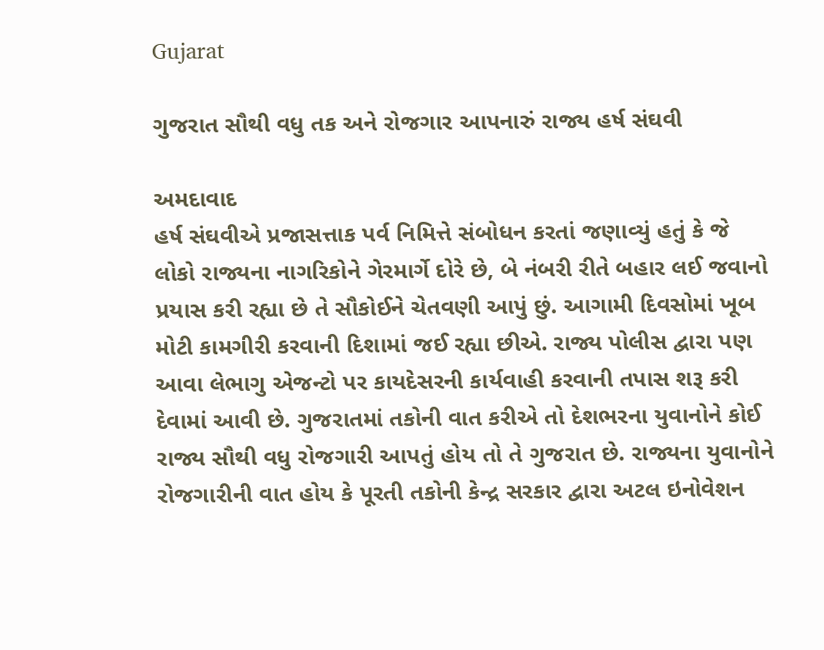Gujarat

ગુજરાત સૌથી વધુ તક અને રોજગાર આપનારું રાજ્ય હર્ષ સંઘવી

અમદાવાદ
હર્ષ સંઘવીએ પ્રજાસત્તાક પર્વ નિમિત્તે સંબોધન કરતાં જણાવ્યું હતું કે જે લોકો રાજ્યના નાગરિકોને ગેરમાર્ગે દોરે છે, બે નંબરી રીતે બહાર લઈ જવાનો પ્રયાસ કરી રહ્યા છે તે સૌકોઈને ચેતવણી આપું છું. આગામી દિવસોમાં ખૂબ મોટી કામગીરી કરવાની દિશામાં જઈ રહ્યા છીએ. રાજ્ય પોલીસ દ્વારા પણ આવા લેભાગુ એજન્ટો પર કાયદેસરની કાર્યવાહી કરવાની તપાસ શરૂ કરી દેવામાં આવી છે. ગુજરાતમાં તકોની વાત કરીએ તો દેશભરના યુવાનોને કોઈ રાજ્ય સૌથી વધુ રોજગારી આપતું હોય તો તે ગુજરાત છે. રાજ્યના યુવાનોને રોજગારીની વાત હોય કે પૂરતી તકોની કેન્દ્ર સરકાર દ્વારા અટલ ઇનોવેશન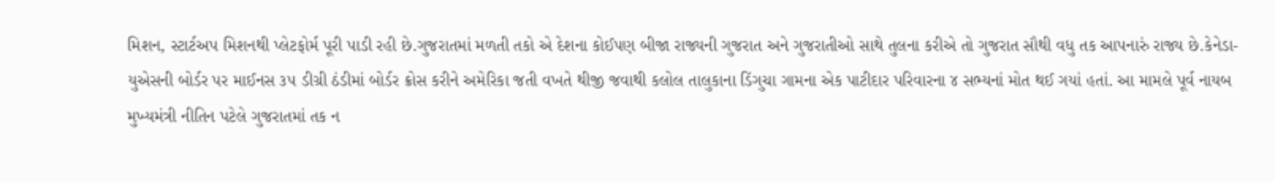મિશન, સ્ટાર્ટઅપ મિશનથી પ્લેટફોર્મ પૂરી પાડી રહી છે.ગુજરાતમાં મળતી તકો એ દેશના કોઈપણ બીજા રાજ્યની ગુજરાત અને ગુજરાતીઓ સાથે તુલના કરીએ તો ગુજરાત સૌથી વધુ તક આપનારું રાજ્ય છે.કેનેડા-યુએસની બોર્ડર પર માઈનસ ૩૫ ડીગ્રી ઠંડીમાં બોર્ડર ક્રોસ કરીને અમેરિકા જતી વખતે થીજી જવાથી કલોલ તાલુકાના ડિંગુચા ગામના એક પાટીદાર પરિવારના ૪ સભ્યનાં મોત થઈ ગયાં હતાં. આ મામલે પૂર્વ નાયબ મુખ્યમંત્રી નીતિન પટેલે ગુજરાતમાં તક ન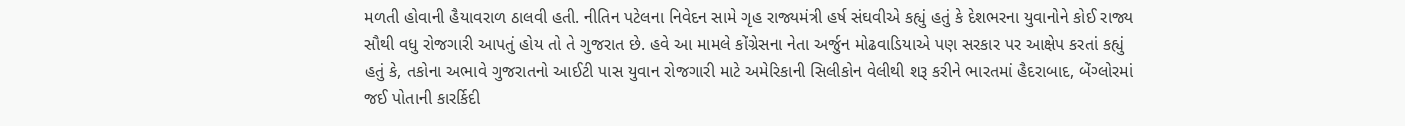મળતી હોવાની હૈયાવરાળ ઠાલવી હતી. નીતિન પટેલના નિવેદન સામે ગૃહ રાજ્યમંત્રી હર્ષ સંઘવીએ કહ્યું હતું કે દેશભરના યુવાનોને કોઈ રાજ્ય સૌથી વધુ રોજગારી આપતું હોય તો તે ગુજરાત છે. હવે આ મામલે કોંગ્રેસના નેતા અર્જુન મોઢવાડિયાએ પણ સરકાર પર આક્ષેપ કરતાં કહ્યું હતું કે, તકોના અભાવે ગુજરાતનો આઈટી પાસ યુવાન રોજગારી માટે અમેરિકાની સિલીકોન વેલીથી શરૂ કરીને ભારતમાં હૈદરાબાદ, બેંગ્લોરમાં જઈ પોતાની કારર્કિદી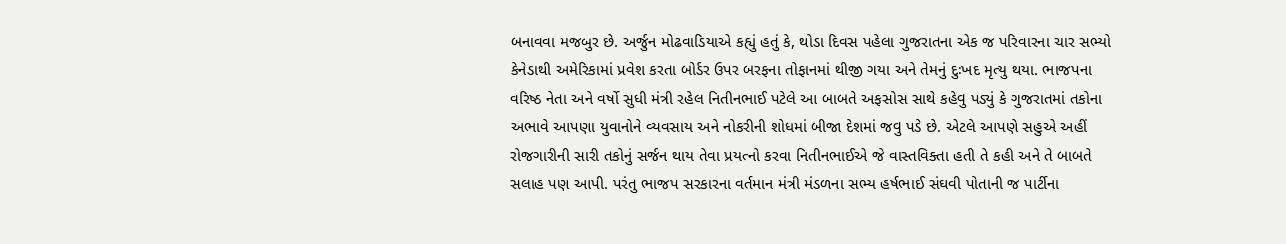બનાવવા મજબુર છે. અર્જુન મોઢવાડિયાએ કહ્યું હતું કે, થોડા દિવસ પહેલા ગુજરાતના એક જ પરિવારના ચાર સભ્યો કેનેડાથી અમેરિકામાં પ્રવેશ કરતા બોર્ડર ઉપર બરફના તોફાનમાં થીજી ગયા અને તેમનું દુઃખદ મૃત્યુ થયા. ભાજપના વરિષ્ઠ નેતા અને વર્ષો સુધી મંત્રી રહેલ નિતીનભાઈ પટેલે આ બાબતે અફસોસ સાથે કહેવુ પડ્યું કે ગુજરાતમાં તકોના અભાવે આપણા યુવાનોને વ્યવસાય અને નોકરીની શોધમાં બીજા દેશમાં જવુ પડે છે. એટલે આપણે સહુએ અહીં રોજગારીની સારી તકોનું સર્જન થાય તેવા પ્રયત્નો કરવા નિતીનભાઈએ જે વાસ્તવિક્તા હતી તે કહી અને તે બાબતે સલાહ પણ આપી. પરંતુ ભાજપ સરકારના વર્તમાન મંત્રી મંડળના સભ્ય હર્ષભાઈ સંઘવી પોતાની જ પાર્ટીના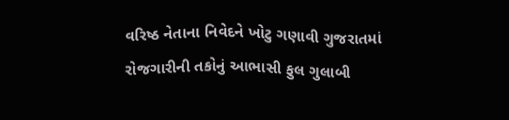વરિષ્ઠ નેતાના નિવેદને ખોટુ ગણાવી ગુજરાતમાં રોજગારીની તકોનું આભાસી ફુલ ગુલાબી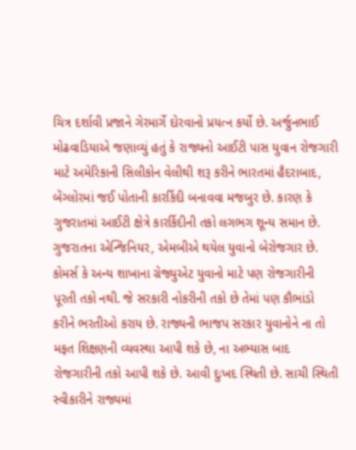ચિત્ર દર્શાવી પ્રજાને ગેરમાર્ગે દોરવાનો પ્રયત્ન કર્યો છે. અર્જુનભાઈ મોઢવાડિયાએ જણાવ્યું હતું કે રાજ્યનો આઈટી પાસ યુવાન રોજગારી માટે અમેરિકાની સિલીકોન વેલીથી શરૂ કરીને ભારતમાં હૈદરાબાદ, બેંગ્લોરમાં જઈ પોતાની કારર્કિદી બનાવવા મજબુર છે. કારણ કે ગુજરાતમાં આઈટી ક્ષેત્રે કારર્કિદીની તકો લગભગ શૂન્ય સમાન છે. ગુજરાતના એન્જિનિયર, એમબીએ થયેલ યુવાનો બેરોજગાર છે. કોમર્સ કે અન્ય શાખાના ગ્રેજ્યુએટ યુવાનો માટે પણ રોજગારીની પૂરતી તકો નથી. જે સરકારી નોકરીની તકો છે તેમાં પણ કૌભાંડો કરીને ભરતીઓ કરાય છે. રાજ્યની ભાજપ સરકાર યુવાનોને ના તો મફત શિક્ષણની વ્યવસ્થા આપી શકે છે, ના અભ્યાસ બાદ રોજગારીની તકો આપી શકે છે. આવી દુઃખદ સ્થિતી છે. સાચી સ્થિતી સ્વીકારીને રાજ્યમાં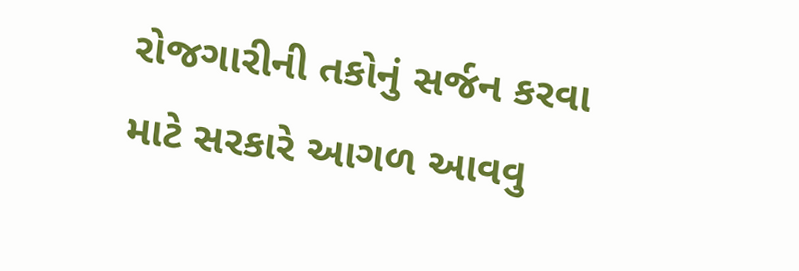રોજગારીની તકોનું સર્જન કરવા માટે સરકારે આગળ આવવુ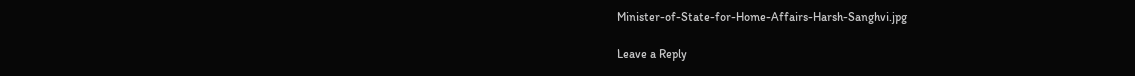Minister-of-State-for-Home-Affairs-Harsh-Sanghvi.jpg

Leave a Reply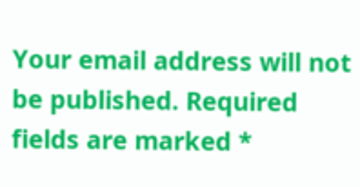Your email address will not be published. Required fields are marked *